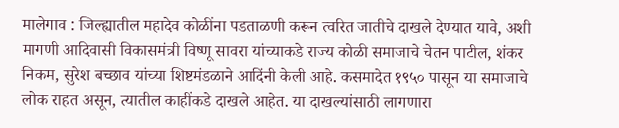मालेगाव : जिल्ह्यातील महादेव कोळींना पडताळणी करून त्वरित जातीचे दाखले देण्यात यावे, अशी मागणी आदिवासी विकासमंत्री विष्णू सावरा यांच्याकडे राज्य कोळी समाजाचे चेतन पाटील, शंकर निकम, सुरेश बच्छाव यांच्या शिष्टमंडळाने आदिंनी केली आहे. कसमादेत १९५० पासून या समाजाचे लोक राहत असून, त्यातील काहींकडे दाखले आहेत. या दाखल्यांसाठी लागणारा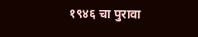१९४६ चा पुरावा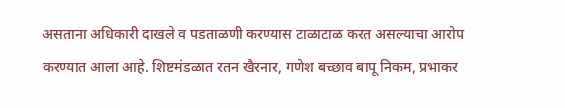असताना अधिकारी दाखले व पडताळणी करण्यास टाळाटाळ करत असल्याचा आरोप करण्यात आला आहे. शिष्टमंडळात रतन खैरनार, गणेश बच्छाव बापू निकम, प्रभाकर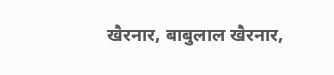खैरनार, बाबुलाल खैरनार,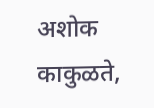अशोक काकुळते,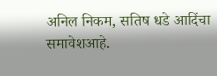अनिल निकम, सतिष धडे आदिंचा समावेशआहे.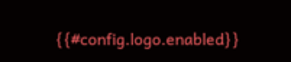{{#config.logo.enabled}}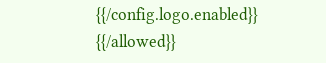{{/config.logo.enabled}}
{{/allowed}}